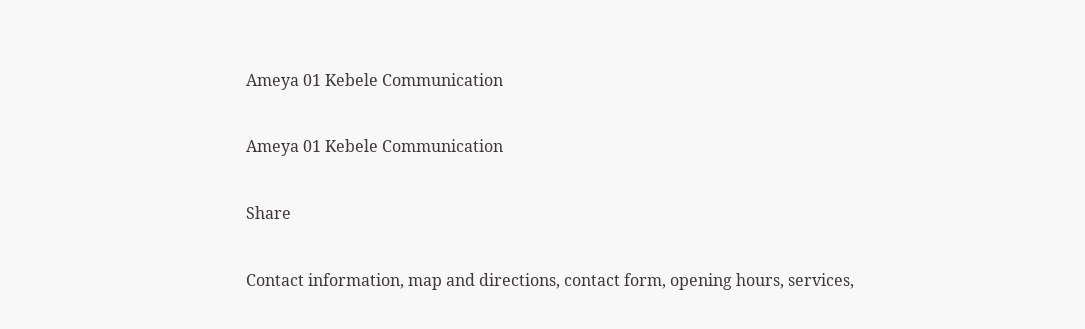Ameya 01 Kebele Communication

Ameya 01 Kebele Communication

Share

Contact information, map and directions, contact form, opening hours, services,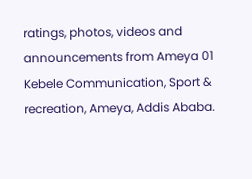ratings, photos, videos and announcements from Ameya 01 Kebele Communication, Sport & recreation, Ameya, Addis Ababa.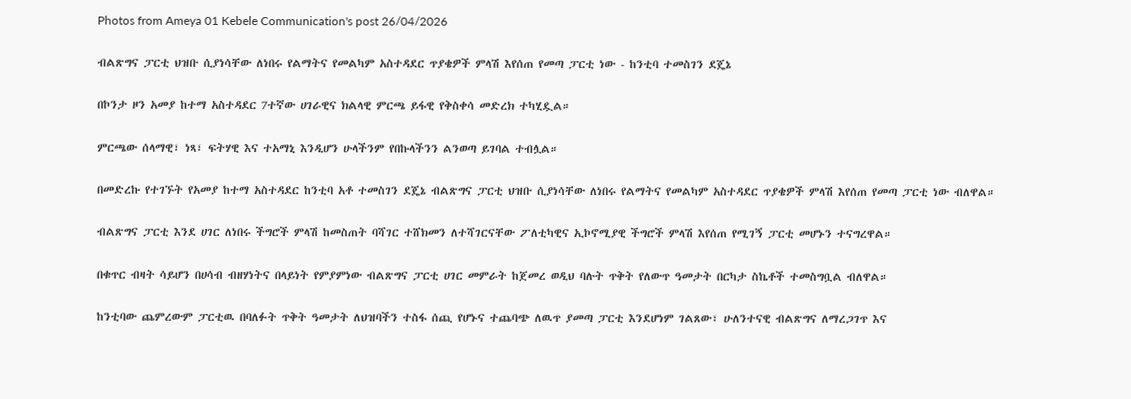Photos from Ameya 01 Kebele Communication's post 26/04/2026

ብልጽግና ፓርቲ ህዝቡ ሲያነሳቸው ለነበሩ የልማትና የመልካም አስተዳደር ጥያቄዎች ምላሽ እየሰጠ የመጣ ፓርቲ ነው - ከንቲባ ተመስገን ደጄኔ

በኮንታ ዞን አመያ ከተማ አስተዳደር 7ተኛው ሀገራዊና ክልላዊ ምርጫ ይፋዊ የቅስቀሳ መድረክ ተካሂዷል።

ምርጫው ሰላማዊ፣ ነጻ፣ ፍትሃዊ እና ተአማኒ እንዲሆን ሁላችንም የበኩላችንን ልንወጣ ይገባል ተብሏል።

በመድረኩ የተገኙት የአመያ ከተማ አስተዳደር ከንቲባ አቶ ተመስገን ደጄኔ ብልጽግና ፓርቲ ህዝቡ ሲያነሳቸው ለነበሩ የልማትና የመልካም አስተዳደር ጥያቄዎች ምላሽ እየሰጠ የመጣ ፓርቲ ነው ብለዋል።

ብልጽግና ፓርቲ እንደ ሀገር ለነበሩ ችግሮች ምላሽ ከመስጠት ባሻገር ተሸክመን ለተሻገርናቸው ፖለቲካዊና ኢኮኖሚያዊ ችግሮች ምላሽ እየሰጠ የሚገኝ ፓርቲ መሆኑን ተናግረዋል።

በቁጥር ብዛት ሳይሆን በሀሳብ ብዘሃነትና በላይነት የምያምነው ብልጽግና ፓርቲ ሀገር መምራት ከጀመረ ወዲህ ባሉት ጥቅት የለውጥ ዓመታት በርካታ ስኬቶች ተመስግቧል ብለዋል።

ከንቲባው ጨምረውም ፓርቲዉ በባለፉት ጥቅት ዓመታት ለህዝባችን ተስፋ ሰጪ የሆኑና ተጨባጭ ለዉጥ ያመጣ ፓርቲ እንደሆነም ገልጸው፣ ሁለንተናዊ ብልጽግና ለማረጋገጥ እና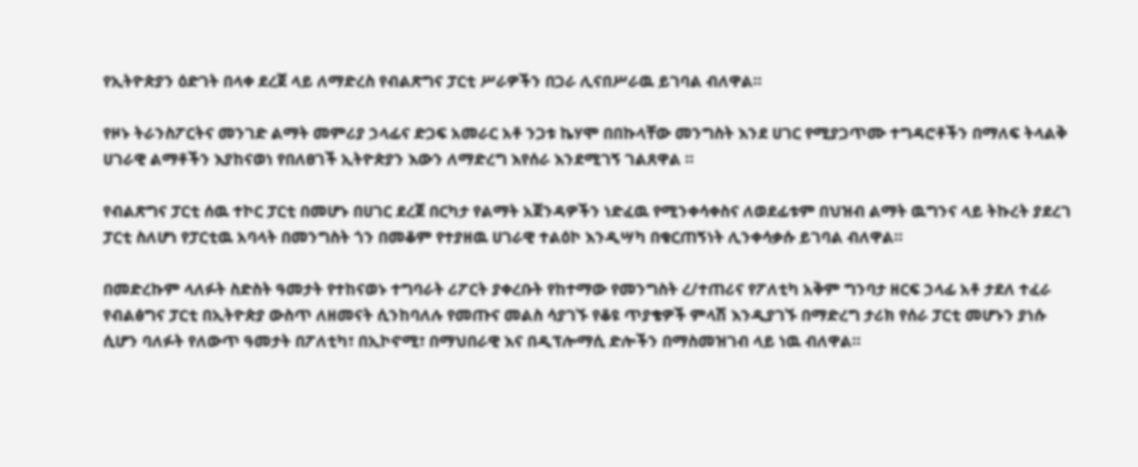የኢትዮጵያን ዕድገት በላቀ ደረጀ ላይ ለማድረስ የብልጽግና ፓርቲ ሥራዎችን በጋራ ሊናበሥራዉ ይገባል ብለዋል።

የዞኑ ትራንስፖርትና መንገድ ልማት መምሪያ ኃላፊና ድጋፍ አመራር አቶ ንጋቱ ኬሃሞ በበኩላቸው መንግስት እንደ ሀገር የሚያጋጥሙ ተግዳሮቶችን በማለፍ ትላልቅ ሀገራዊ ልማቶችን እያከናወነ የበለፀገች ኢትዮጵያን እውን ለማድረግ እየሰራ እንደሚገኝ ገልጸዋል ።

የብልጽግና ፓርቲ ሰዉ ተኮር ፓርቲ በመሆኑ በሀገር ደረጀ በርካታ የልማት አጀንዳዎችን ነድፈዉ የሚንቀሳቀስና ለወደፊቱም በህዝብ ልማት ዉግንና ላይ ትኩረት ያደረገ ፓርቲ ስለሆነ የፓርቲዉ አባላት በመንግስት ጎን በመቆም የተያዘዉ ሀገራዊ ተልዕኮ እንዲሣካ በቁርጠኝነት ሊንቀሳቃሱ ይገባል ብለዋል።

በመድረኩም ላለፉት ስድስት ዓመታት የተከናወኑ ተግባራት ሪፖርት ያቀረቡት የከተማው የመንግስት ረ/ተጠሪና የፖለቲካ አቅም ግንባታ ዘርፍ ኃላፊ አቶ ታደለ ተፈራ የብልፅግና ፓርቲ በኢትዮጵያ ውስጥ ለዘመናት ሲንከባለሉ የመጡና መልስ ሳያገኙ የቆዩ ጥያቄዎች ምላሽ እንዲያገኙ በማድረግ ታሪክ የሰራ ፓርቲ መሆኑን ያነሱ ሲሆን ባለፉት የለውጥ ዓመታት በፖለቲካ፣ በኢኮኖሚ፣ በማህበራዊ እና በዲፕሎማሲ ድሎችን በማስመዝገብ ላይ ነዉ ብለዋል።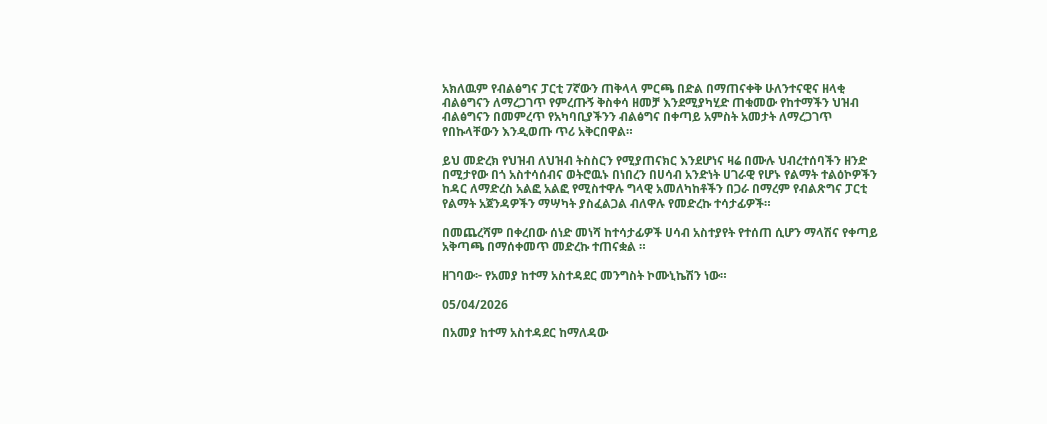አክለዉም የብልፅግና ፓርቲ 7ኛውን ጠቅላላ ምርጫ በድል በማጠናቀቅ ሁለንተናዊና ዘላቂ ብልፅግናን ለማረጋገጥ የምረጡኝ ቅስቀሳ ዘመቻ እንደሚያካሂድ ጠቁመው የከተማችን ህዝብ ብልፅግናን በመምረጥ የአካባቢያችንን ብልፅግና በቀጣይ አምስት አመታት ለማረጋገጥ የበኩላቸውን እንዲወጡ ጥሪ አቅርበዋል።

ይህ መድረክ የህዝብ ለህዝብ ትስስርን የሚያጠናክር እንደሆነና ዛሬ በሙሉ ህብረተሰባችን ዘንድ በሚታየው በጎ አስተሳሰብና ወትሮዉኑ በነበረን በሀሳብ አንድነት ሀገራዊ የሆኑ የልማት ተልዕኮዎችን ከዳር ለማድረስ አልፎ አልፎ የሚስተዋሉ ግላዊ አመለካከቶችን በጋራ በማረም የብልጽግና ፓርቲ የልማት አጀንዳዎችን ማሣካት ያስፈልጋል ብለዋሉ የመድረኩ ተሳታፊዎች።

በመጨረሻም በቀረበው ሰነድ መነሻ ከተሳታፊዎች ሀሳብ አስተያየት የተሰጠ ሲሆን ማላሽና የቀጣይ አቅጣጫ በማሰቀመጥ መድረኩ ተጠናቋል ።

ዘገባው፦ የአመያ ከተማ አስተዳደር መንግስት ኮሙኒኬሽን ነው።

05/04/2026

በአመያ ከተማ አስተዳደር ከማለዳው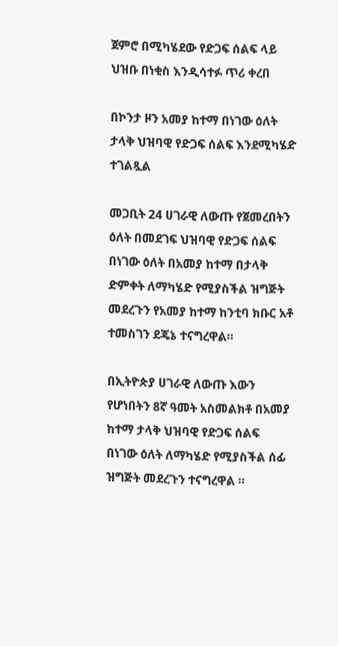ጀምሮ በሚካሄደው የድጋፍ ሰልፍ ላይ ህዝቡ በነቂስ እንዲሳተፉ ጥሪ ቀረበ

በኮንታ ዞን አመያ ከተማ በነገው ዕለት ታላቅ ህዝባዊ የድጋፍ ሰልፍ እንደሚካሄድ ተገልጿል

መጋቢት 24 ሀገራዊ ለውጡ የጀመረበትን ዕለት በመደገፍ ህዝባዊ የድጋፍ ሰልፍ በነገው ዕለት በአመያ ከተማ በታላቅ ድምቀት ለማካሄድ የሚያስችል ዝግጅት መደረጉን የአመያ ከተማ ከንቲባ ክቡር አቶ ተመስገን ደጄኔ ተናግረዋል።

በኢትዮጵያ ሀገራዊ ለውጡ እውን የሆነበትን 8ኛ ዓመት አስመልክቶ በአመያ ከተማ ታላቅ ህዝባዊ የድጋፍ ሰልፍ በነገው ዕለት ለማካሄድ የሚያስችል ሰፊ ዝግጅት መደረጉን ተናግረዋል ።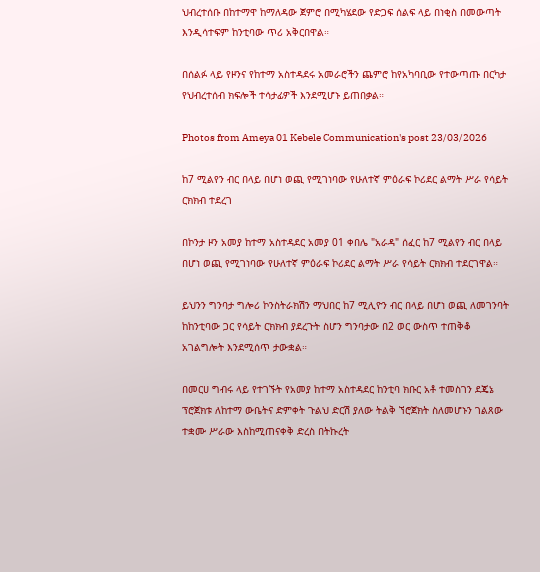ህብረተሰቡ በከተማዋ ከማለዳው ጀምሮ በሚካሄደው የድጋፍ ሰልፍ ላይ በነቂስ በመውጣት እንዲሳተፍም ከንቲባው ጥሪ አቅርበዋል።

በሰልፉ ላይ የዞንና የከተማ አስተዳደሩ አመራሮችን ጨምሮ ከየአካባቢው የተውጣጡ በርካታ የህብረተሰብ ክፍሎች ተሳታፊዎች እንደሚሆኑ ይጠበቃል።

Photos from Ameya 01 Kebele Communication's post 23/03/2026

ከ7 ሚልየን ብር በላይ በሆነ ወጪ የሚገነባው የሁለተኛ ምዕራፍ ኮሪደር ልማት ሥራ የሳይት ርክክብ ተደረገ

በኮንታ ዞን አመያ ከተማ አስተዳደር አመያ 01 ቀበሌ "አራዳ" ሰፈር ከ7 ሚልየን ብር በላይ በሆነ ወጪ የሚገነባው የሁለተኛ ምዕራፍ ኮሪደር ልማት ሥራ የሳይት ርክክብ ተደርገዋል።

ይህንን ግንባታ ግሎሪ ኮንስትራክሽን ማህበር ከ7 ሚሊዮን ብር በላይ በሆነ ወጪ ለመገንባት ከከንቲባው ጋር የሳይት ርክክብ ያደረጉት ስሆን ግንባታው በ2 ወር ውስጥ ተጠቅቆ አገልግሎት እንደሚሰጥ ታውቋል።

በመርሀ ግብሩ ላይ የተገኙት የአመያ ከተማ አስተዳደር ከንቲባ ክቡር አቶ ተመስገን ደጄኔ ፕሮጀክቱ ለከተማ ውቤትና ድምቀት ጉልህ ድርሽ ያለው ትልቅ ኘሮጀክት ስለመሆኑን ገልጸው ተቋሙ ሥራው እስከሚጠናቀቅ ድረስ በትኩረት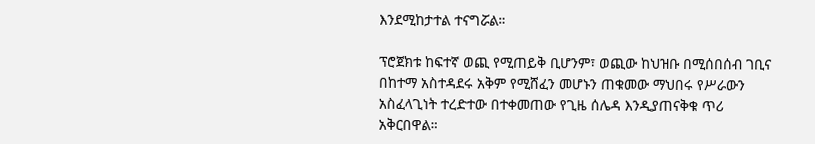እንደሚከታተል ተናግሯል።

ፕሮጀክቱ ከፍተኛ ወጪ የሚጠይቅ ቢሆንም፣ ወጪው ከህዝቡ በሚሰበሰብ ገቢና በከተማ አስተዳደሩ አቅም የሚሸፈን መሆኑን ጠቁመው ማህበሩ የሥራውን አስፈላጊነት ተረድተው በተቀመጠው የጊዜ ሰሌዳ እንዲያጠናቅቁ ጥሪ አቅርበዋል።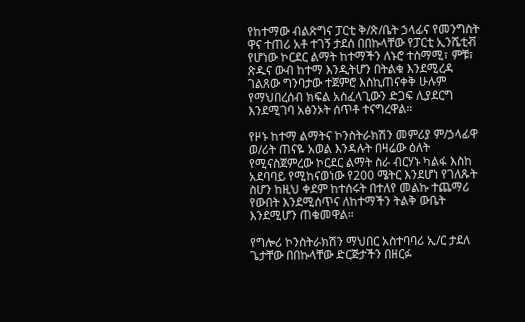የከተማው ብልጽግና ፓርቲ ቅ/ጽ/ቤት ኃላፊና የመንግስት ዋና ተጠሪ አቶ ተገኝ ታደሰ በበኩላቸው የፓርቲ ኢንሼቲቭ የሆነው ኮርደር ልማት ከተማችን ለኑሮ ተስማሚ፣ ምቹ፣ ጽዱና ውብ ከተማ እንዲትሆን በትልቁ እንደሚረዳ ገልጸው ግንባታው ተጀምሮ እስኪጠናቀቅ ሁሉም የማህበረሰብ ክፍል አስፈላጊውን ድጋፍ ሊያደርግ እንደሚገባ አፅንኦት ሰጥቶ ተናግረዋል።

የዞኑ ከተማ ልማትና ኮንስትራክሽን መምሪያ ም/ኃላፊዋ ወ/ሪት ጠናዬ አወል እንዳሉት በዛሬው ዕለት የሚናስጀምረው ኮርደር ልማት ስራ ብርሃኑ ካልፋ እስከ አደባባይ የሚከናወነው የ200 ሜትር እንደሆነ የገለጹት ስሆን ከዚህ ቀደም ከተሰሩት በተለየ መልኩ ተጨማሪ የውበት እንደሚሰጥና ለከተማችን ትልቅ ውቤት እንደሚሆን ጠቁመዋል።

የግሎሪ ኮንስትራክሽን ማህበር አስተባባሪ ኢ/ር ታደለ ጌታቸው በበኩላቸው ድርጅታችን በዘርፉ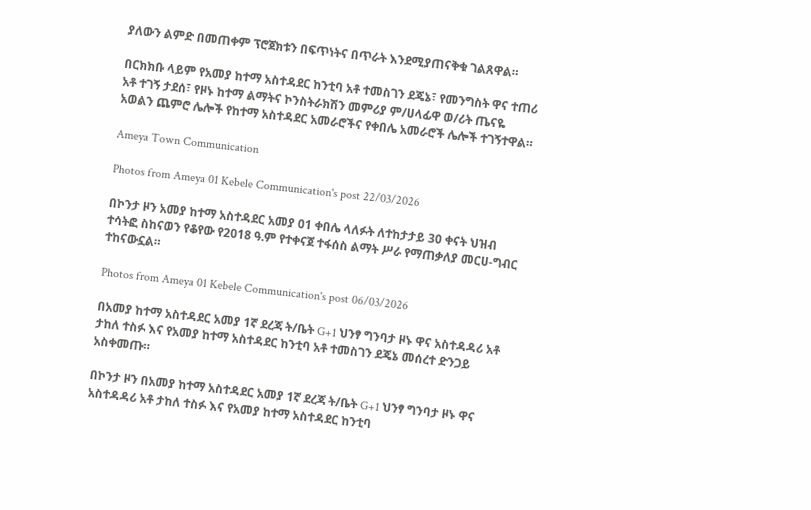ያለውን ልምድ በመጠቀም ፕሮጀክቱን በፍጥነትና በጥራት እንደሚያጠናቅቁ ገልጸዋል።

በርክክቡ ላይም የአመያ ከተማ አስተዳደር ከንቲባ አቶ ተመስገን ደጄኔ፣ የመንግስት ዋና ተጠሪ አቶ ተገኝ ታደሰ፣ የዞኑ ከተማ ልማትና ኮንስትራክሽን መምሪያ ም/ሀላፊዋ ወ/ሪት ጤናዬ አወልን ጨምሮ ሌሎች የከተማ አስተዳደር አመራሮችና የቀበሌ አመራሮች ሌሎች ተገኝተዋል።

Ameya Town Communication

Photos from Ameya 01 Kebele Communication's post 22/03/2026

በኮንታ ዞን አመያ ከተማ አስተዳደር አመያ 01 ቀበሌ ላለፉት ለተከታታይ 30 ቀናት ህዝብ ተሳትፎ ስከናወን የቆየው የ2018 ዓ.ም የተቀናጀ ተፋሰስ ልማት ሥራ የማጠቃለያ መርሀ-ግብር ተከናውኗል።

Photos from Ameya 01 Kebele Communication's post 06/03/2026

በአመያ ከተማ አስተዳደር አመያ 1ኛ ደረጃ ት/ቤት G+1 ህንፃ ግንባታ ዞኑ ዋና አስተዳዳሪ አቶ ታከለ ተስፉ እና የአመያ ከተማ አስተዳደር ከንቲባ አቶ ተመስገን ደጄኔ መሰረተ ድንጋይ አስቀመጡ።

በኮንታ ዞን በአመያ ከተማ አስተዳደር አመያ 1ኛ ደረጃ ት/ቤት G+1 ህንፃ ግንባታ ዞኑ ዋና አስተዳዳሪ አቶ ታከለ ተስፉ እና የአመያ ከተማ አስተዳደር ከንቲባ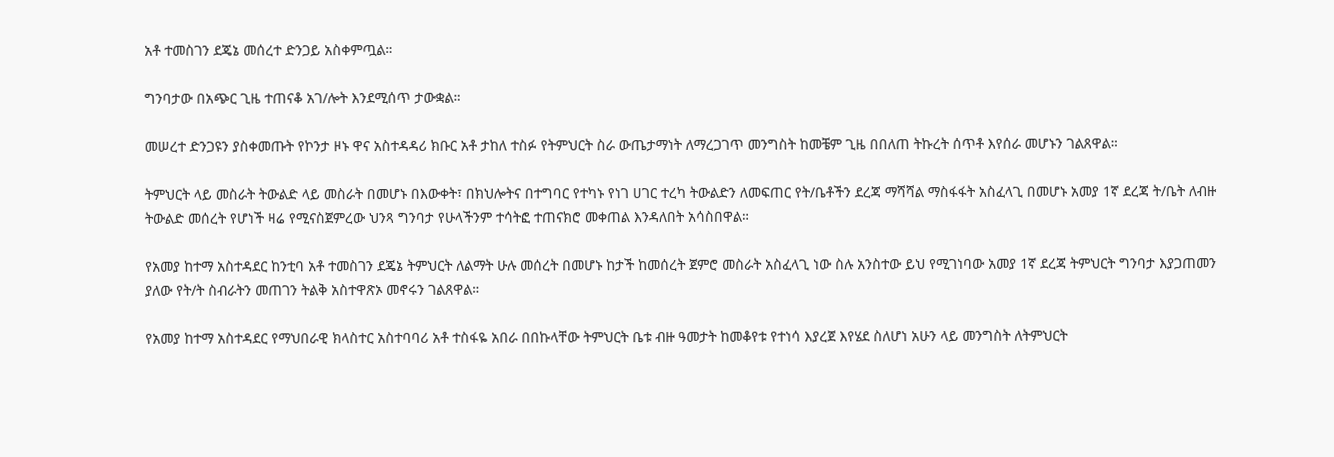አቶ ተመስገን ደጄኔ መሰረተ ድንጋይ አስቀምጧል።

ግንባታው በአጭር ጊዜ ተጠናቆ አገ/ሎት እንደሚሰጥ ታውቋል።

መሠረተ ድንጋዩን ያስቀመጡት የኮንታ ዞኑ ዋና አስተዳዳሪ ክቡር አቶ ታከለ ተስፉ የትምህርት ስራ ውጤታማነት ለማረጋገጥ መንግስት ከመቼም ጊዜ በበለጠ ትኩረት ሰጥቶ እየሰራ መሆኑን ገልጸዋል።

ትምህርት ላይ መስራት ትውልድ ላይ መስራት በመሆኑ በእውቀት፣ በክህሎትና በተግባር የተካኑ የነገ ሀገር ተረካ ትውልድን ለመፍጠር የት/ቤቶችን ደረጃ ማሻሻል ማስፋፋት አስፈላጊ በመሆኑ አመያ 1ኛ ደረጃ ት/ቤት ለብዙ ትውልድ መሰረት የሆነች ዛሬ የሚናስጀምረው ህንጻ ግንባታ የሁላችንም ተሳትፎ ተጠናክሮ መቀጠል እንዳለበት አሳስበዋል።

የአመያ ከተማ አስተዳደር ከንቲባ አቶ ተመስገን ደጄኔ ትምህርት ለልማት ሁሉ መሰረት በመሆኑ ከታች ከመሰረት ጀምሮ መስራት አስፈላጊ ነው ስሉ አንስተው ይህ የሚገነባው አመያ 1ኛ ደረጃ ትምህርት ግንባታ እያጋጠመን ያለው የት/ት ስብራትን መጠገን ትልቅ አስተዋጽኦ መኖሩን ገልጸዋል።

የአመያ ከተማ አስተዳደር የማህበራዊ ክላስተር አስተባባሪ አቶ ተስፋዬ አበራ በበኩላቸው ትምህርት ቤቱ ብዙ ዓመታት ከመቆየቱ የተነሳ እያረጀ እየሄደ ስለሆነ አሁን ላይ መንግስት ለትምህርት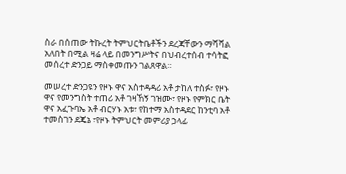ስራ በሰጠው ትኩረት ትምህርትቤቶችን ደረጃቸውን ማሻሻል አለበት በሚል ዛሬ ላይ በመንግሥትና በህብረተሰብ ተሳትፎ መሰረተ ድንጋይ ማስቀመጡን ገልጸዋል።

መሠረተ ድንጋዩን የዞኑ ዋና አስተዳዳሪ አቶ ታከለ ተስፉ፣ የዞኑ ዋና የመንግስት ተጠሪ አቶ ገዛኸኝ ገዝሙ፣ የዞኑ የምክር ቤት ዋና አፈጉባኤ አቶ ብርሃኑ አቱ፣ የከተማ አስተዳደር ከንቲባ አቶ ተመስገን ደጄኔ ፣የዞኑ ትምህርት መምሪያ ኃላፊ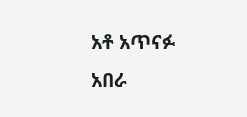አቶ አጥናፉ አበራ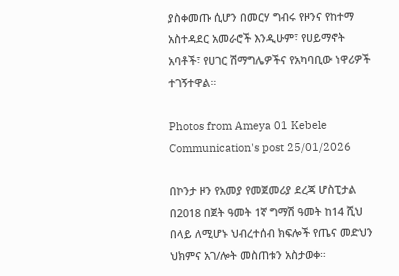ያስቀመጡ ሲሆን በመርሃ ግብሩ የዞንና የከተማ አስተዳደር አመራሮች እንዲሁም፣ የሀይማኖት አባቶች፣ የሀገር ሽማግሌዎችና የአካባቢው ነዋሪዎች ተገኝተዋል።

Photos from Ameya 01 Kebele Communication's post 25/01/2026

በኮንታ ዞን የአመያ የመጀመሪያ ደረጃ ሆስፒታል በ2018 በጀት ዓመት 1ኛ ግማሽ ዓመት ከ14 ሺህ በላይ ለሚሆኑ ህብረተሰብ ክፍሎች የጤና መድህን ህክምና አገ/ሎት መስጠቱን አስታወቀ።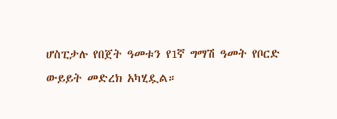ሆስፒታሉ የበጀት ዓመቱን የ1ኛ ግማሽ ዓመት የቦርድ ውይይት መድረክ አካሂዷል።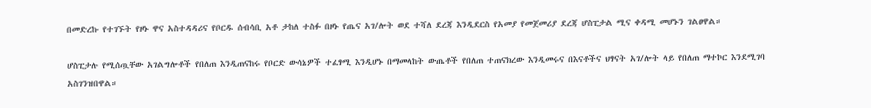በመድረኩ የተገኙት የዞኑ ዋና አስተዳዳሪና የቦርዱ ሰብሳቢ አቶ ታከለ ተስፉ በዞኑ የጤና አገ/ሎት ወደ ተሻለ ደረጃ እንዲደርስ የአመያ የመጀመሪያ ደረጃ ሆስፒታል ሚና ቀዳሚ መሆኑን ገልፀዋል።

ሆስፒታሉ የሚሰጧቸው አገልግሎቶች የበለጠ እንዲጠናከሩ የቦርድ ውሳኔዎች ተፈፃሚ እንዲሆኑ በማመላከት ውጤቶች የበለጠ ተጠናክረው እንዲመሩና በእናቶችና ህፃናት አገ/ሎት ላይ የበለጠ ማተኮር እንደሚገባ አስገንዝበዋል።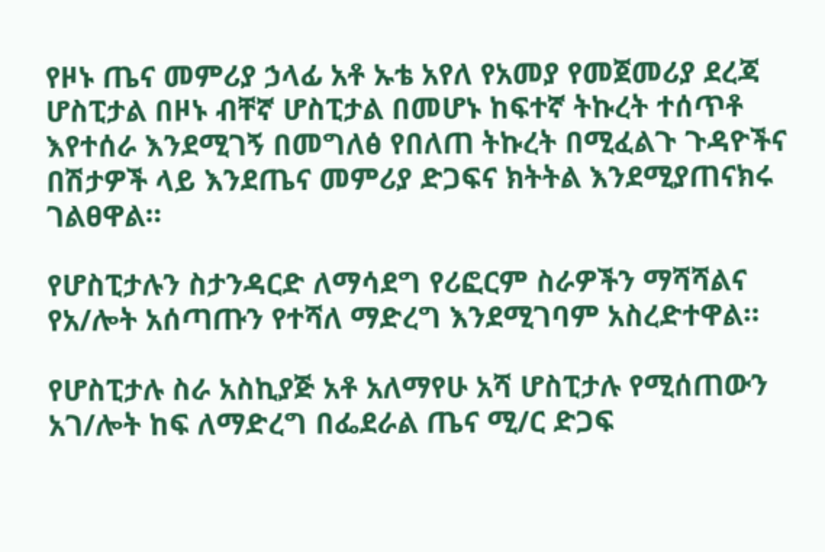የዞኑ ጤና መምሪያ ኃላፊ አቶ ኡቴ አየለ የአመያ የመጀመሪያ ደረጃ ሆስፒታል በዞኑ ብቸኛ ሆስፒታል በመሆኑ ከፍተኛ ትኩረት ተሰጥቶ እየተሰራ እንደሚገኝ በመግለፅ የበለጠ ትኩረት በሚፈልጉ ጉዳዮችና በሽታዎች ላይ እንደጤና መምሪያ ድጋፍና ክትትል እንደሚያጠናክሩ ገልፀዋል።

የሆስፒታሉን ስታንዳርድ ለማሳደግ የሪፎርም ስራዎችን ማሻሻልና የአ/ሎት አሰጣጡን የተሻለ ማድረግ እንደሚገባም አስረድተዋል።

የሆስፒታሉ ስራ አስኪያጅ አቶ አለማየሁ አሻ ሆስፒታሉ የሚሰጠውን አገ/ሎት ከፍ ለማድረግ በፌደራል ጤና ሚ/ር ድጋፍ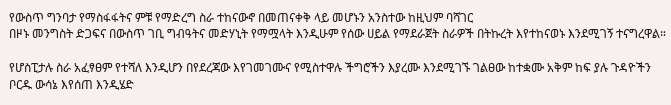የውስጥ ግንባታ የማስፋፋትና ምቹ የማድረግ ስራ ተከናውኖ በመጠናቀቅ ላይ መሆኑን አንስተው ከዚህም ባሻገር
በዞኑ መንግስት ድጋፍና በውስጥ ገቢ ግብዓትና መድሃኒት የማሟላት እንዲሁም የሰው ሀይል የማደራጀት ስራዎች በትኩረት እየተከናወኑ እንደሚገኝ ተናግረዋል።

የሆስፒታሉ ስራ አፈፃፀም የተሻለ እንዲሆን በየደረጃው እየገመገሙና የሚስተዋሉ ችግሮችን እያረሙ እንደሚገኙ ገልፀው ከተቋሙ አቅም ከፍ ያሉ ጉዳዮችን ቦርዱ ውሳኔ እየሰጠ እንዲሄድ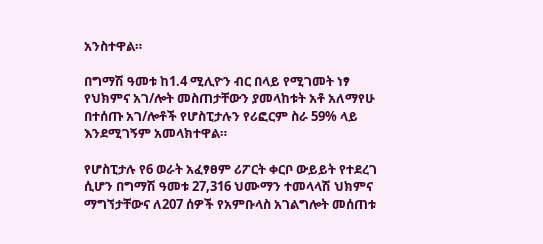አንስተዋል።

በግማሽ ዓመቱ ከ1.4 ሚሊዮን ብር በላይ የሚገመት ነፃ የህክምና አገ/ሎት መስጠታቸውን ያመላከቱት አቶ አለማየሁ በተሰጡ አገ/ሎቶች የሆስፒታሉን የሪፎርም ስራ 59% ላይ እንደሚገኝም አመላክተዋል።

የሆስፒታሉ የ6 ወራት አፈፃፀም ሪፖርት ቀርቦ ውይይት የተደረገ ሲሆን በግማሽ ዓመቱ 27,316 ህሙማን ተመላላሽ ህክምና ማግኘታቸውና ለ207 ሰዎች የአምቡላስ አገልግሎት መሰጠቱ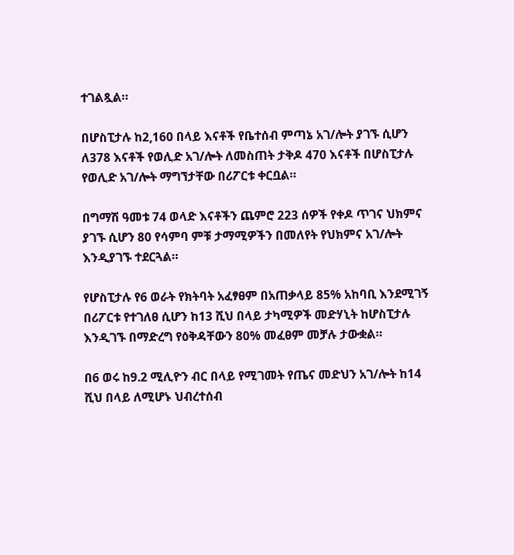ተገልጿል።

በሆስፒታሉ ከ2,160 በላይ እናቶች የቤተሰብ ምጣኔ አገ/ሎት ያገኙ ሲሆን ለ378 እናቶች የወሊድ አገ/ሎት ለመስጠት ታቅዶ 470 እናቶች በሆስፒታሉ የወሊድ አገ/ሎት ማግኘታቸው በሪፖርቱ ቀርቧል።

በግማሽ ዓመቱ 74 ወላድ እናቶችን ጨምሮ 223 ሰዎች የቀዶ ጥገና ህክምና ያገኙ ሲሆን 80 የሳምባ ምቹ ታማሚዎችን በመለየት የህክምና አገ/ሎት እንዲያገኙ ተደርጓል።

የሆስፒታሉ የ6 ወራት የክትባት አፈፃፀም በአጠቃላይ 85% አከባቢ እንደሚገኝ በሪፖርቱ የተገለፀ ሲሆን ከ13 ሺህ በላይ ታካሚዎች መድሃኒት ከሆስፒታሉ እንዲገኙ በማድረግ የዕቅዳቸውን 80% መፈፀም መቻሉ ታውቋል።

በ6 ወሩ ከ9.2 ሚሊዮን ብር በላይ የሚገመት የጤና መድህን አገ/ሎት ከ14 ሺህ በላይ ለሚሆኑ ህብረተሰብ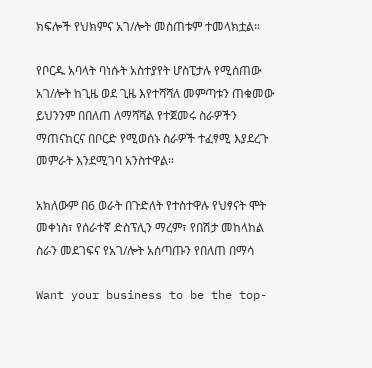ክፍሎች የህክምና አገ/ሎት መስጠቱም ተመላክቷል።

የቦርዱ አባላት ባነሱት አስተያየት ሆስፒታሉ የሚሰጠው አገ/ሎት ከጊዜ ወደ ጊዜ እየተሻሻለ መምጣቱን ጠቁመው ይህንንም በበለጠ ለማሻሻል የተጀመሩ ስራዎችን ማጠናከርና በቦርድ የሚወሰኑ ስራዎች ተፈፃሚ እያደረጉ መምራት እንደሚገባ አንስተዋል።

አክለውም በ6 ወራት በጉድለት የተስተዋሉ የህፃናት ሞት መቀነስ፣ የሰራተኛ ድስፕሊን ማረም፣ የበሽታ መከላከል ስራን መደገፍና የአገ/ሎት አሰጣጡን የበለጠ በማሳ

Want your business to be the top-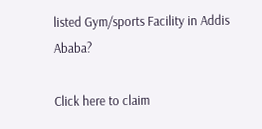listed Gym/sports Facility in Addis Ababa?

Click here to claim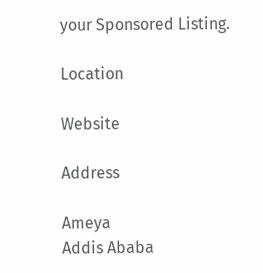your Sponsored Listing.

Location

Website

Address

Ameya
Addis Ababa